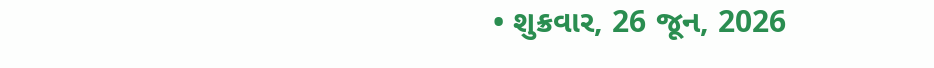• શુક્રવાર, 26 જૂન, 2026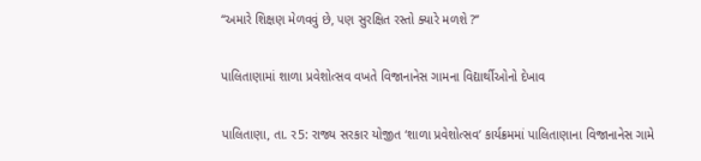“અમારે શિક્ષણ મેળવવું છે, પણ સુરક્ષિત રસ્તો ક્યારે મળશે ?’’

પાલિતાણામાં શાળા પ્રવેશોત્સવ વખતે વિજાનાનેસ ગામના વિદ્યાર્થીઓનો દેખાવ

પાલિતાણા, તા. ર5: રાજ્ય સરકાર યોજીત ‘શાળા પ્રવેશોત્સવ’ કાર્યક્રમમાં પાલિતાણાના વિજાનાનેસ ગામે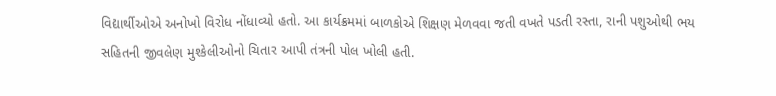વિદ્યાર્થીઓએ અનોખો વિરોધ નોંધાવ્યો હતો. આ કાર્યક્રમમાં બાળકોએ શિક્ષણ મેળવવા જતી વખતે પડતી રસ્તા, રાની પશુઓથી ભય સહિતની જીવલેણ મુશ્કેલીઓનો ચિતાર આપી તંત્રની પોલ ખોલી હતી.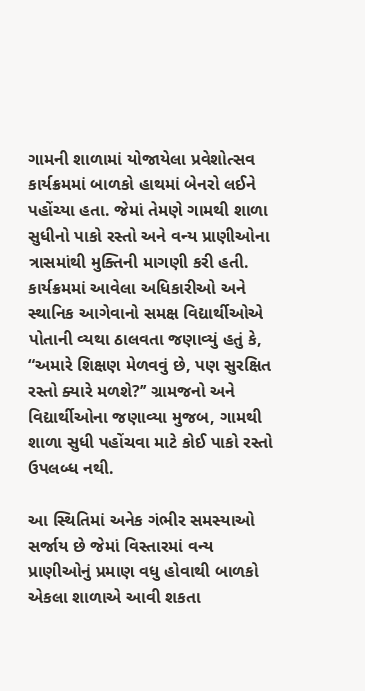ગામની શાળામાં યોજાયેલા પ્રવેશોત્સવ કાર્યક્રમમાં બાળકો હાથમાં બેનરો લઈને પહોંચ્યા હતા. જેમાં તેમણે ગામથી શાળા સુધીનો પાકો રસ્તો અને વન્ય પ્રાણીઓના ત્રાસમાંથી મુક્તિની માગણી કરી હતી.  કાર્યક્રમમાં આવેલા અધિકારીઓ અને સ્થાનિક આગેવાનો સમક્ષ વિદ્યાર્થીઓએ પોતાની વ્યથા ઠાલવતા જણાવ્યું હતું કે, “અમારે શિક્ષણ મેળવવું છે, પણ સુરક્ષિત રસ્તો ક્યારે મળશે?’’ ગ્રામજનો અને વિદ્યાર્થીઓના જણાવ્યા મુજબ, ગામથી શાળા સુધી પહોંચવા માટે કોઈ પાકો રસ્તો ઉપલબ્ધ નથી.

આ સ્થિતિમાં અનેક ગંભીર સમસ્યાઓ સર્જાય છે જેમાં વિસ્તારમાં વન્ય પ્રાણીઓનું પ્રમાણ વધુ હોવાથી બાળકો એકલા શાળાએ આવી શકતા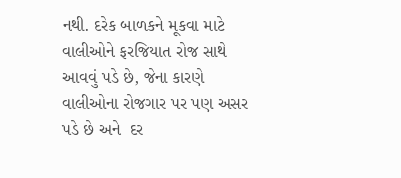નથી. દરેક બાળકને મૂકવા માટે વાલીઓને ફરજિયાત રોજ સાથે આવવું પડે છે, જેના કારણે વાલીઓના રોજગાર પર પણ અસર પડે છે અને  દર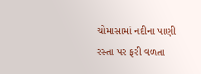ચોમાસામાં નદીના પાણી રસ્તા પર ફરી વળતા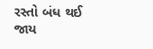રસ્તો બંધ થઈ જાય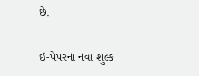છે.

ઇ-પેપરના નવા શુલ્ક